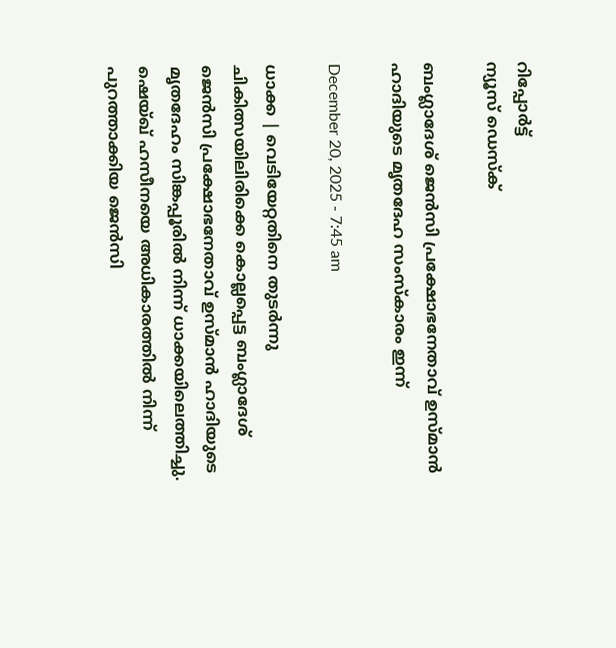റിപ്പോര്‍ട്ട്
ന്യൂസ് ഡെസ്ക്

ബംഗ്ലാദേശ് ജെന്‍സി പ്രക്ഷോഭനേതാവ് ഉസ്മാന്‍ ഹാദിയുടെ മൃതദേഹ സംസ്കാരം ഇന്ന്

December 20, 2025 - 7:45 am

ധാക്ക | വെടിയേറ്റതിനെ തുടര്‍ന്നു ചികിത്സയിലിരിക്കെ കൊല്ലപ്പെട്ട ബംഗ്ലാദേശ് ജെന്‍സി പ്രക്ഷോഭനേതാവ് ഉസ്മാന്‍ ഹാദിയുടെ മൃതദേഹം സിങ്കപ്പൂരില്‍ നിന്ന് ധാക്കയിലെത്തിച്ചു. ഷെയ്ഖ് ഹസീനയെ അധികാരത്തില്‍ നിന്ന് പുറത്താക്കിയ ജെന്‍സി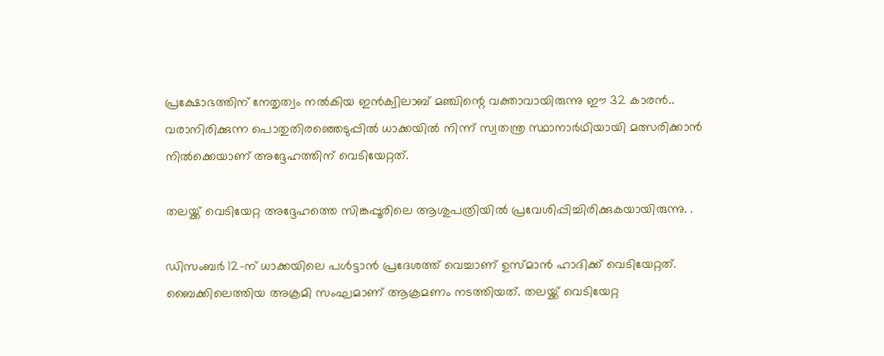പ്രക്ഷോഭത്തിന് നേതൃത്വം നല്‍കിയ ഇന്‍ക്വിലാബ് മഞ്ചിന്റെ വക്താവായിരുന്നു ഈ 32 കാരന്‍.. വരാനിരിക്കുന്ന പൊതുതിരഞ്ഞെടുപ്പില്‍ ധാക്കയില്‍ നിന്ന് സ്വതന്ത്ര സ്ഥാനാര്‍ഥിയായി മത്സരിക്കാന്‍ നില്‍ക്കെയാണ് അദ്ദേഹത്തിന് വെടിയേറ്റത്.

തലയ്ക്ക് വെടിയേറ്റ അദ്ദേഹത്തെ സിങ്കപ്പൂരിലെ ആശുപത്രിയില്‍ പ്രവേശിപ്പിച്ചിരിക്കുകയായിരുന്നു. .

ഡിസംബര്‍ 12-ന് ധാക്കയിലെ പള്‍ട്ടാന്‍ പ്രദേശത്ത് വെച്ചാണ് ഉസ്മാന്‍ ഹാദിക്ക് വെടിയേറ്റത്. ബൈക്കിലെത്തിയ അക്രമി സംഘമാണ് ആക്രമണം നടത്തിയത്. തലയ്ക്ക് വെടിയേറ്റ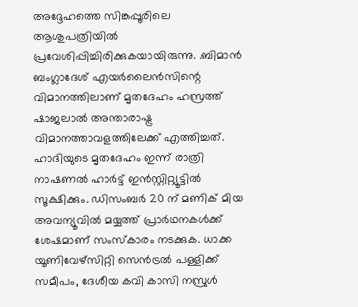അദ്ദേഹത്തെ സിങ്കപ്പൂരിലെ ആശുപത്രിയില്‍ പ്രവേശിപ്പിച്ചിരിക്കുകയായിരുന്നു. .ബിമാന്‍ ബംഗ്ലാദേശ് എയര്‍ലൈന്‍സിന്റെ വിമാനത്തിലാണ് മൃതദേഹം ഹസ്രത്ത് ഷാജലാല്‍ അന്താരാഷ്ട്ര വിമാനത്താവളത്തിലേക്ക് എത്തിച്ചത്. ഹാദിയുടെ മൃതദേഹം ഇന്ന് രാത്രി നാഷണല്‍ ഹാര്‍ട്ട് ഇന്‍സ്റ്റിറ്റ്യൂട്ടില്‍ സൂക്ഷിക്കും. ഡിസംബർ 20 ന് മണിക് മിയ അവന്യൂവില്‍ മയ്യത്ത് പ്രാര്‍ഥനകള്‍ക്ക് ശേഷമാണ് സംസ്‌കാരം നടക്കുക. ധാക്ക യൂണിവേഴ്‌സിറ്റി സെന്‍ട്രല്‍ പള്ളിക്ക് സമീപം, ദേശീയ കവി കാസി നസ്രുള്‍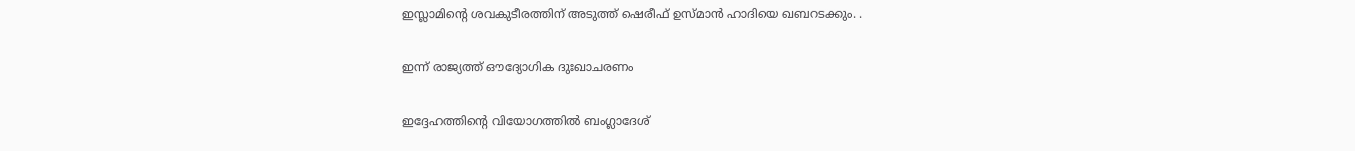ഇസ്ലാമിന്റെ ശവകുടീരത്തിന് അടുത്ത് ഷെരീഫ് ഉസ്മാന്‍ ഹാദിയെ ഖബറടക്കും. .

ഇന്ന് രാജ്യത്ത് ഔദ്യോഗിക ദുഃഖാചരണം

ഇദ്ദേഹത്തിന്റെ വിയോഗത്തില്‍ ബംഗ്ലാദേശ്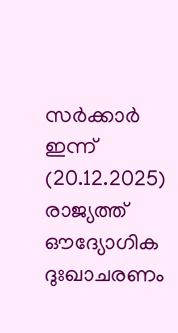സര്‍ക്കാര്‍ ഇന്ന് (20.12.2025) രാജ്യത്ത് ഔദ്യോഗിക ദുഃഖാചരണം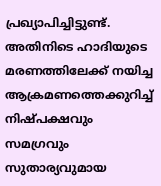പ്രഖ്യാപിച്ചിട്ടുണ്ട്. അതിനിടെ ഹാദിയുടെ മരണത്തിലേക്ക് നയിച്ച ആക്രമണത്തെക്കുറിച്ച് നിഷ്പക്ഷവും സമഗ്രവും സുതാര്യവുമായ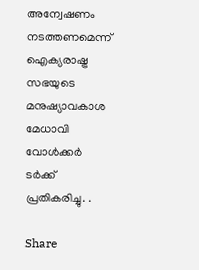അന്വേഷണം നടത്തണമെന്ന് ഐക്യരാഷ്ട്ര സഭയുടെ മനുഷ്യാവകാശ മേധാവി വോള്‍ക്കര്‍ ടര്‍ക്ക് പ്രതികരിച്ചു. .

Share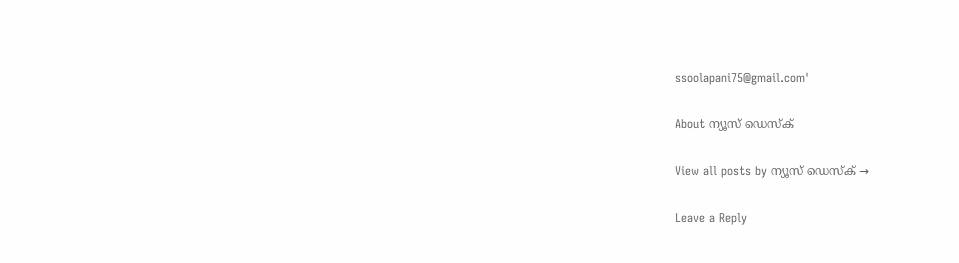ssoolapani75@gmail.com'

About ന്യൂസ് ഡെസ്ക്

View all posts by ന്യൂസ് ഡെസ്ക് →

Leave a Reply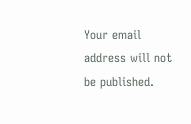Your email address will not be published.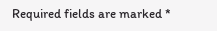Required fields are marked *